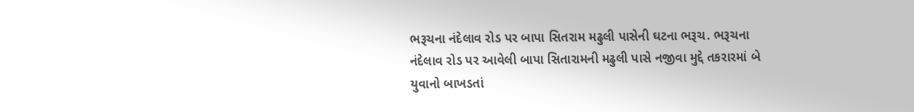ભરૂચના નંદેલાવ રોડ પર બાપા સિતરામ મઢુલી પાસેની ઘટના ભરૂચ. ભરૂચના નંદેલાવ રોડ પર આવેલી બાપા સિતારામની મઢુલી પાસે નજીવા મુદ્દે તકરારમાં બે યુવાનો બાખડતાં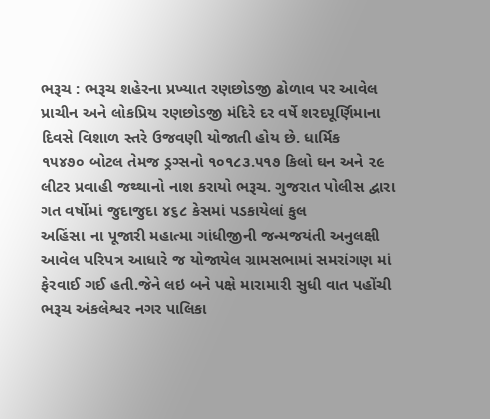ભરૂચ : ભરૂચ શહેરના પ્રખ્યાત રણછોડજી ઢોળાવ પર આવેલ પ્રાચીન અને લોકપ્રિય રણછોડજી મંદિરે દર વર્ષે શરદપૂર્ણિમાના દિવસે વિશાળ સ્તરે ઉજવણી યોજાતી હોય છે. ધાર્મિક
૧૫૪૭૦ બોટલ તેમજ ડ્રગ્સનો ૧૦૧૮૩.૫૧૭ કિલો ઘન અને ૨૯ લીટર પ્રવાહી જથ્થાનો નાશ કરાયો ભરૂચ. ગુજરાત પોલીસ દ્વારા ગત વર્ષોમાં જુદાજુદા ૪૬૮ કેસમાં પડકાયેલાં કુલ
અહિંસા ના પૂજારી મહાત્મા ગાંધીજીની જન્મજયંતી અનુલક્ષી આવેલ પરિપત્ર આધારે જ યોજાયેલ ગ્રામસભામાં સમરાંગણ માં ફેરવાઈ ગઈ હતી.જેને લઇ બને પક્ષે મારામારી સુધી વાત પહોંચી
ભરૂચ અંકલેશ્વર નગર પાલિકા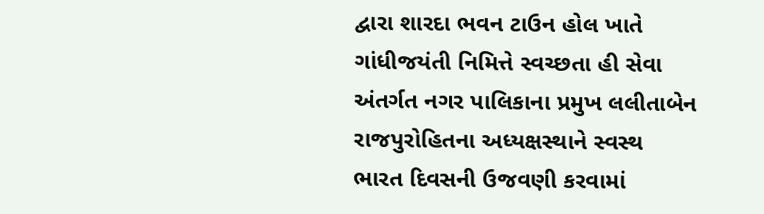દ્વારા શારદા ભવન ટાઉન હોલ ખાતે ગાંધીજયંતી નિમિત્તે સ્વચ્છતા હી સેવા અંતર્ગત નગર પાલિકાના પ્રમુખ લલીતાબેન રાજપુરોહિતના અધ્યક્ષસ્થાને સ્વસ્થ ભારત દિવસની ઉજવણી કરવામાં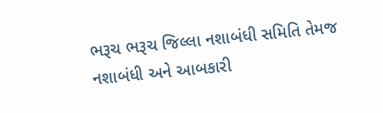ભરૂચ ભરૂચ જિલ્લા નશાબંધી સમિતિ તેમજ નશાબંધી અને આબકારી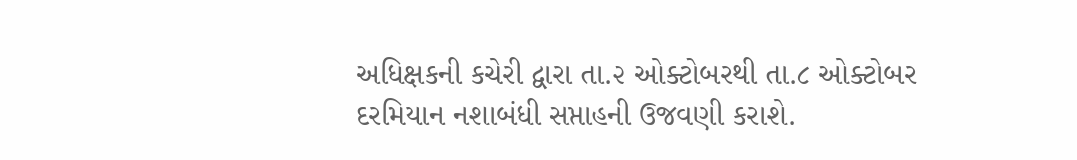અધિક્ષકની કચેરી દ્વારા તા.૨ ઓક્ટોબરથી તા.૮ ઓક્ટોબર દરમિયાન નશાબંધી સપ્તાહની ઉજવણી કરાશે.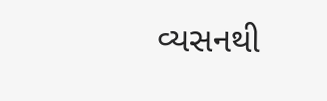વ્યસનથી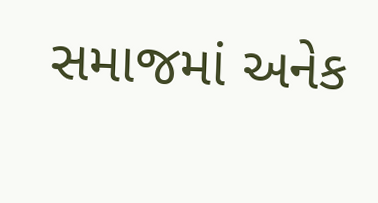સમાજમાં અનેક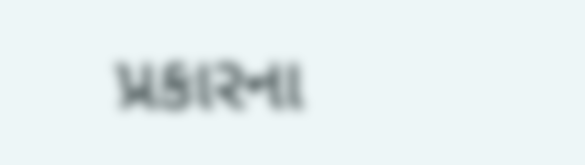પ્રકારના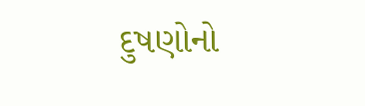દુષણોનો